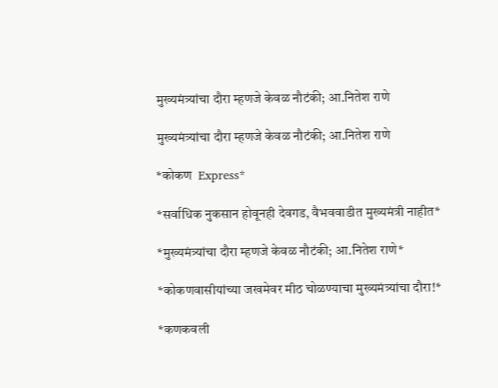मुख्यमंत्र्यांचा दौरा म्हणजे केवळ नौटंकी; आ.नितेश राणे

मुख्यमंत्र्यांचा दौरा म्हणजे केवळ नौटंकी; आ.नितेश राणे

*कोकण  Express*

*सर्वाधिक नुकसान होवूनही देवगड, वैभववाडीत मुख्यमंत्री नाहीत*

*मुख्यमंत्र्यांचा दौरा म्हणजे केवळ नौटंकी; आ.नितेश राणे*

*कोकणवासीयांच्या जखमेवर मीठ चोळण्याचा मुख्यमंत्र्यांचा दौरा!*

*कणकवली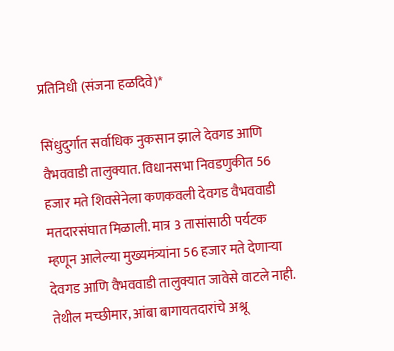प्रतिनिधी (संजना हळदिवे)*

सिंधुदुर्गात सर्वाधिक नुकसान झाले देवगड आणि वैभववाडी तालुक्यात. विधानसभा निवडणुकीत 56 हजार मते शिवसेनेला कणकवली देवगड वैभववाडी मतदारसंघात मिळाली. मात्र 3 तासांसाठी पर्यटक म्हणून आलेल्या मुख्यमंत्र्यांना 56 हजार मते देणाऱ्या देवगड आणि वैभववाडी तालुक्यात जावेसे वाटले नाही. तेथील मच्छीमार, आंबा बागायतदारांचे अश्रू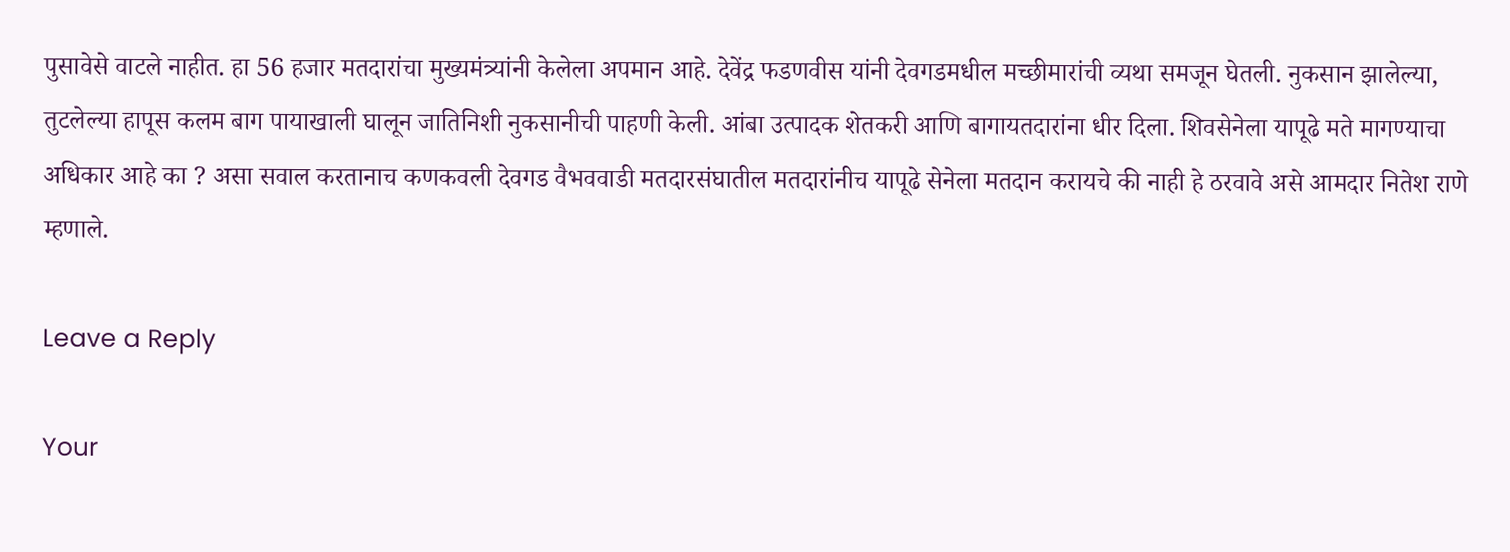पुसावेसे वाटले नाहीत. हा 56 हजार मतदारांचा मुख्यमंत्र्यांनी केलेला अपमान आहे. देवेंद्र फडणवीस यांनी देवगडमधील मच्छीमारांची व्यथा समजून घेतली. नुकसान झालेल्या, तुटलेल्या हापूस कलम बाग पायाखाली घालून जातिनिशी नुकसानीची पाहणी केली. आंबा उत्पादक शेतकरी आणि बागायतदारांना धीर दिला. शिवसेनेला यापूढे मते मागण्याचा अधिकार आहे का ? असा सवाल करतानाच कणकवली देवगड वैभववाडी मतदारसंघातील मतदारांनीच यापूढे सेनेला मतदान करायचे की नाही हे ठरवावे असे आमदार नितेश राणे म्हणाले.

Leave a Reply

Your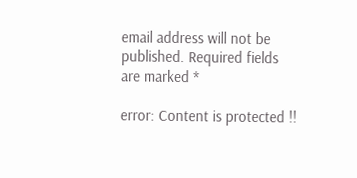email address will not be published. Required fields are marked *

error: Content is protected !!